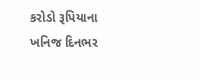કરોડો રૂપિયાના ખનિજ દિનભર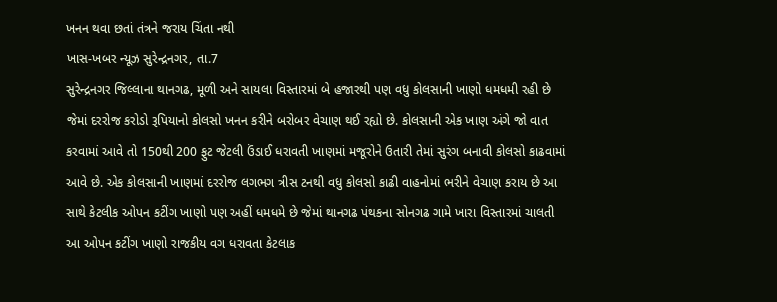ખનન થવા છતાં તંત્રને જરાય ચિંતા નથી
ખાસ-ખબર ન્યૂઝ સુરેન્દ્રનગર, તા.7
સુરેન્દ્રનગર જિલ્લાના થાનગઢ, મૂળી અને સાયલા વિસ્તારમાં બે હજારથી પણ વધુ કોલસાની ખાણો ધમધમી રહી છે જેમાં દરરોજ કરોડો રૂપિયાનો કોલસો ખનન કરીને બરોબર વેચાણ થઈ રહ્યો છે. કોલસાની એક ખાણ અંગે જો વાત કરવામાં આવે તો 150થી 200 ફુટ જેટલી ઉંડાઈ ધરાવતી ખાણમાં મજૂરોને ઉતારી તેમાં સુરંગ બનાવી કોલસો કાઢવામાં આવે છે. એક કોલસાની ખાણમાં દરરોજ લગભગ ત્રીસ ટનથી વધુ કોલસો કાઢી વાહનોમાં ભરીને વેચાણ કરાય છે આ સાથે કેટલીક ઓપન કટીંગ ખાણો પણ અહીં ધમધમે છે જેમાં થાનગઢ પંથકના સોનગઢ ગામે ખારા વિસ્તારમાં ચાલતી આ ઓપન કટીંગ ખાણો રાજકીય વગ ધરાવતા કેટલાક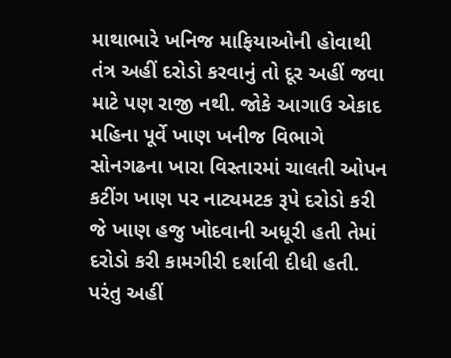માથાભારે ખનિજ માફિયાઓની હોવાથી તંત્ર અહીં દરોડો કરવાનું તો દૂર અહીં જવા માટે પણ રાજી નથી. જોકે આગાઉ એકાદ મહિના પૂર્વે ખાણ ખનીજ વિભાગે સોનગઢના ખારા વિસ્તારમાં ચાલતી ઓપન કટીંગ ખાણ પર નાટ્યમટક રૂપે દરોડો કરી જે ખાણ હજુ ખોદવાની અધૂરી હતી તેમાં દરોડો કરી કામગીરી દર્શાવી દીધી હતી. પરંતુ અહીં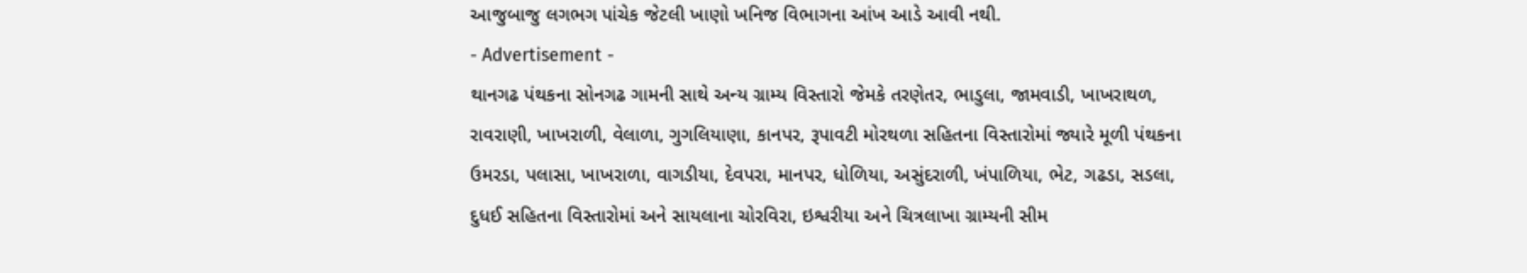આજુબાજુ લગભગ પાંચેક જેટલી ખાણો ખનિજ વિભાગના આંખ આડે આવી નથી.
- Advertisement -
થાનગઢ પંથકના સોનગઢ ગામની સાથે અન્ય ગ્રામ્ય વિસ્તારો જેમકે તરણેતર, ભાડુલા, જામવાડી, ખાખરાથળ, રાવરાણી, ખાખરાળી, વેલાળા, ગુગલિયાણા, કાનપર, રૂપાવટી મોરથળા સહિતના વિસ્તારોમાં જ્યારે મૂળી પંથકના ઉમરડા, પલાસા, ખાખરાળા, વાગડીયા, દેવપરા, માનપર, ધોળિયા, અસુંદરાળી, ખંપાળિયા, ભેટ, ગઢડા, સડલા, દુધઈ સહિતના વિસ્તારોમાં અને સાયલાના ચોરવિરા, ઇશ્વરીયા અને ચિત્રલાખા ગ્રામ્યની સીમ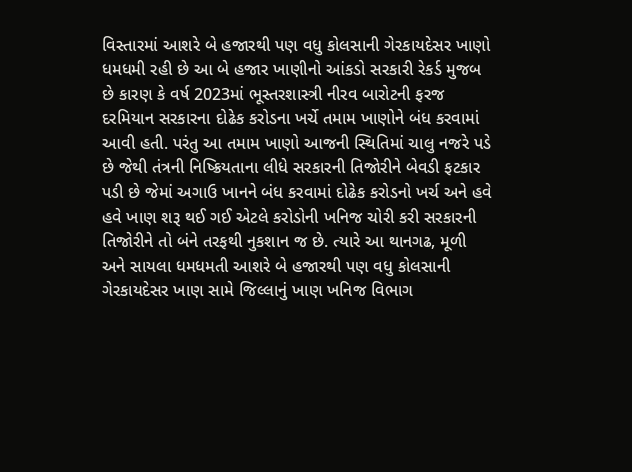વિસ્તારમાં આશરે બે હજારથી પણ વધુ કોલસાની ગેરકાયદેસર ખાણો ધમધમી રહી છે આ બે હજાર ખાણીનો આંકડો સરકારી રેકર્ડ મુજબ છે કારણ કે વર્ષ 2023માં ભૂસ્તરશાસ્ત્રી નીરવ બારોટની ફરજ દરમિયાન સરકારના દોઢેક કરોડના ખર્ચે તમામ ખાણોને બંધ કરવામાં આવી હતી. પરંતુ આ તમામ ખાણો આજની સ્થિતિમાં ચાલુ નજરે પડે છે જેથી તંત્રની નિષ્ક્રિયતાના લીધે સરકારની તિજોરીને બેવડી ફટકાર પડી છે જેમાં અગાઉ ખાનને બંધ કરવામાં દોઢેક કરોડનો ખર્ચ અને હવે હવે ખાણ શરૂ થઈ ગઈ એટલે કરોડોની ખનિજ ચોરી કરી સરકારની તિજોરીને તો બંને તરફથી નુકશાન જ છે. ત્યારે આ થાનગઢ, મૂળી અને સાયલા ધમધમતી આશરે બે હજારથી પણ વધુ કોલસાની ગેરકાયદેસર ખાણ સામે જિલ્લાનું ખાણ ખનિજ વિભાગ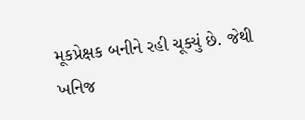મૂકપ્રેક્ષક બનીને રહી ચૂક્યું છે. જેથી ખનિજ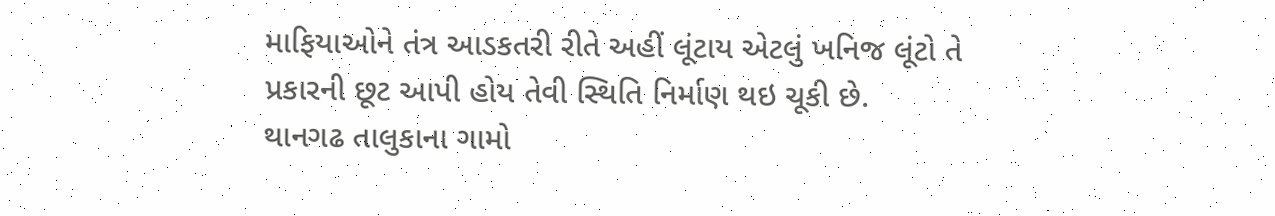માફિયાઓને તંત્ર આડકતરી રીતે અહીં લૂંટાય એટલું ખનિજ લૂંટો તે પ્રકારની છૂટ આપી હોય તેવી સ્થિતિ નિર્માણ થઇ ચૂકી છે.
થાનગઢ તાલુકાના ગામો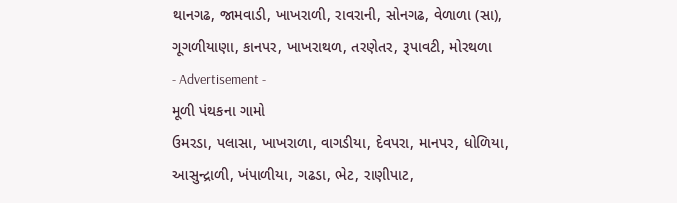થાનગઢ, જામવાડી, ખાખરાળી, રાવરાની, સોનગઢ, વેળાળા (સા), ગૂગળીયાણા, કાનપર, ખાખરાથળ, તરણેતર, રૂપાવટી, મોરથળા
- Advertisement -
મૂળી પંથકના ગામો
ઉમરડા, પલાસા, ખાખરાળા, વાગડીયા, દેવપરા, માનપર, ધોળિયા, આસુન્દ્રાળી, ખંપાળીયા, ગઢડા, ભેટ, રાણીપાટ,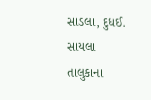સાડલા, દુધઈ.
સાયલા તાલુકાના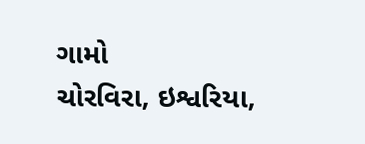ગામો
ચોરવિરા, ઇશ્વરિયા,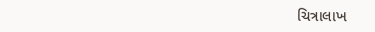ચિત્રાલાખ